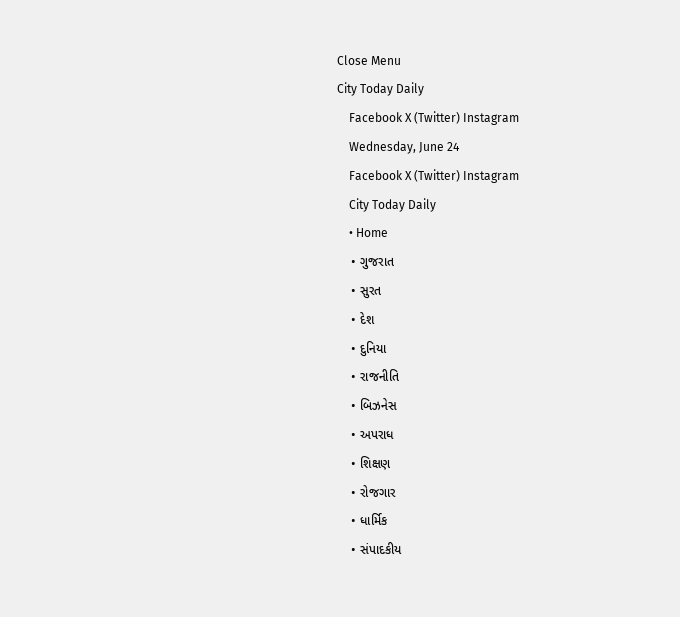Close Menu
City Today Daily
    Facebook X (Twitter) Instagram
    Wednesday, June 24
    Facebook X (Twitter) Instagram
    City Today Daily
    • Home
    • ગુજરાત
    • સુરત
    • દેશ
    • દુનિયા
    • રાજનીતિ
    • બિઝનેસ
    • અપરાધ
    • શિક્ષણ
    • રોજગાર
    • ધાર્મિક
    • સંપાદકીય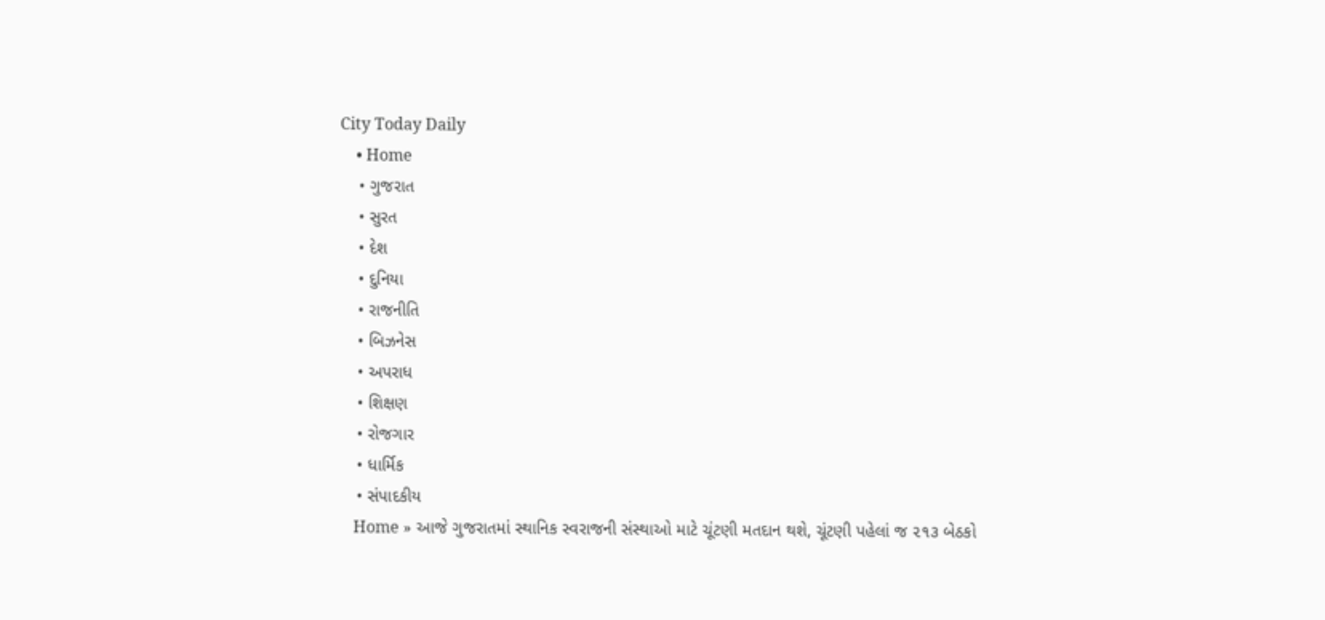City Today Daily
    • Home
    • ગુજરાત
    • સુરત
    • દેશ
    • દુનિયા
    • રાજનીતિ
    • બિઝનેસ
    • અપરાધ
    • શિક્ષણ
    • રોજગાર
    • ધાર્મિક
    • સંપાદકીય
    Home » આજે ગુજરાતમાં સ્થાનિક સ્વરાજની સંસ્થાઓ માટે ચૂંટણી મતદાન થશે, ચૂંટણી પહેલાં જ ૨૧૩ બેઠકો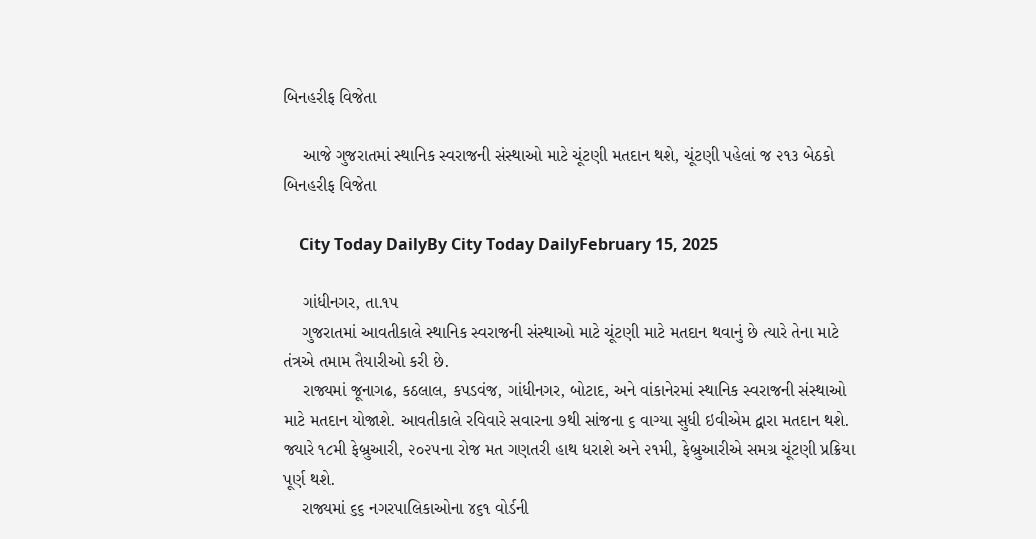બિનહરીફ વિજેતા

    આજે ગુજરાતમાં સ્થાનિક સ્વરાજની સંસ્થાઓ માટે ચૂંટણી મતદાન થશે, ચૂંટણી પહેલાં જ ૨૧૩ બેઠકો બિનહરીફ વિજેતા

    City Today DailyBy City Today DailyFebruary 15, 2025

    ગાંધીનગર, તા.૧૫
    ગુજરાતમાં આવતીકાલે સ્થાનિક સ્વરાજની સંસ્થાઓ માટે ચૂંટણી માટે મતદાન થવાનું છે ત્યારે તેના માટે તંત્રએ તમામ તૈયારીઓ કરી છે.
    રાજ્યમાં જૂનાગઢ, કઠલાલ, કપડવંજ, ગાંધીનગર, બોટાદ, અને વાંકાનેરમાં સ્થાનિક સ્વરાજની સંસ્થાઓ માટે મતદાન યોજાશે. આવતીકાલે રવિવારે સવારના ૭થી સાંજના ૬ વાગ્યા સુધી ઇવીએમ દ્વારા મતદાન થશે. જ્યારે ૧૮મી ફેબ્રુઆરી, ૨૦૨૫ના રોજ મત ગણતરી હાથ ધરાશે અને ૨૧મી, ફેબ્રુઆરીએ સમગ્ર ચૂંટણી પ્રક્રિયા પૂર્ણ થશે.
    રાજ્યમાં ૬૬ નગરપાલિકાઓના ૪૬૧ વોર્ડની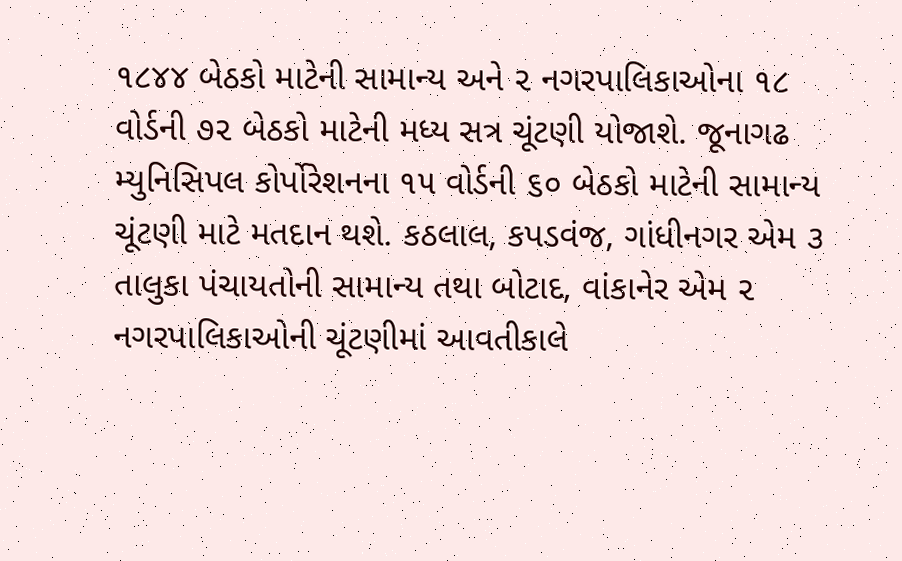૧૮૪૪ બેઠકો માટેની સામાન્ય અને ૨ નગરપાલિકાઓના ૧૮ વોર્ડની ૭૨ બેઠકો માટેની મધ્ય સત્ર ચૂંટણી યોજાશે. જૂનાગઢ મ્યુનિસિપલ કોર્પોરેશનના ૧૫ વોર્ડની ૬૦ બેઠકો માટેની સામાન્ય ચૂંટણી માટે મતદાન થશે. કઠલાલ, કપડવંજ, ગાંધીનગર એમ ૩ તાલુકા પંચાયતોની સામાન્ય તથા બોટાદ, વાંકાનેર એમ ૨ નગરપાલિકાઓની ચૂંટણીમાં આવતીકાલે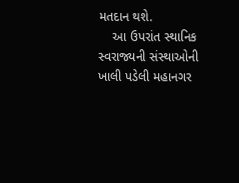મતદાન થશે.
    આ ઉપરાંત સ્થાનિક સ્વરાજ્યની સંસ્થાઓની ખાલી પડેલી મહાનગર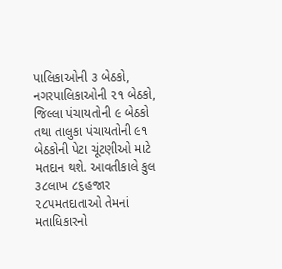પાલિકાઓની ૩ બેઠકો, નગરપાલિકાઓની ૨૧ બેઠકો, જિલ્લા પંચાયતોની ૯ બેઠકો તથા તાલુકા પંચાયતોની ૯૧ બેઠકોની પેટા ચૂંટણીઓ માટે મતદાન થશે. આવતીકાલે કુલ ૩૮લાખ ૮૬હજાર ૨૮૫મતદાતાઓ તેમનાં મતાધિકારનો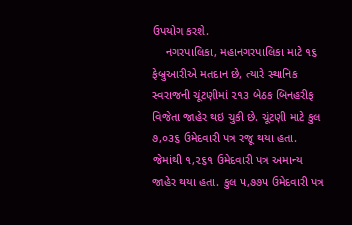ઉપયોગ કરશે.
    નગરપાલિકા, મહાનગરપાલિકા માટે ૧૬ ફેબ્રુઆરીએ મતદાન છે, ત્યારે સ્થાનિક સ્વરાજની ચૂંટણીમાં ૨૧૩ બેઠક બિનહરીફ વિજેતા જાહેર થઇ ચુકી છે. ચૂંટણી માટે કુલ ૭,૦૩૬ ઉમેદવારી પત્ર રજૂ થયા હતા. જેમાંથી ૧,૨૬૧ ઉમેદવારી પત્ર અમાન્ય જાહેર થયા હતા. કુલ ૫,૭૭૫ ઉમેદવારી પત્ર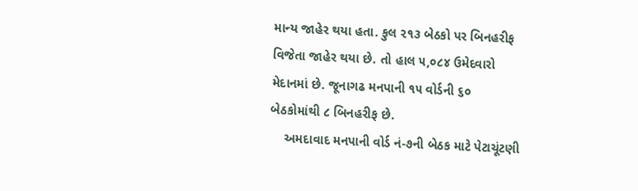માન્ય જાહેર થયા હતા. કુલ ૨૧૩ બેઠકો પર બિનહરીફ વિજેતા જાહેર થયા છે. તો હાલ ૫,૦૮૪ ઉમેદવારો મેદાનમાં છે. જૂનાગઢ મનપાની ૧૫ વોર્ડની ૬૦ બેઠકોમાંથી ૮ બિનહરીફ છે.
    અમદાવાદ મનપાની વોર્ડ નં-૭ની બેઠક માટે પેટાચૂંટણી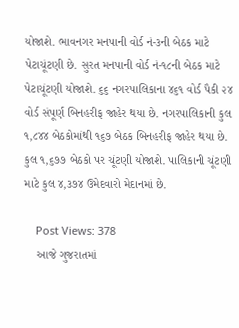યોજાશે. ભાવનગર મનપાની વોર્ડ નં-૩ની બેઠક માટે પેટાચૂંટણી છે. સુરત મનપાની વોર્ડ નં-૧૮ની બેઠક માટે પેટાચૂંટણી યોજાશે. ૬૬ નગરપાલિકાના ૪૬૧ વોર્ડ પૈકી ૨૪ વોર્ડ સંપૂર્ણ બિનહરીફ જાહેર થયા છે. નગરપાલિકાની કુલ ૧,૮૪૪ બેઠકોમાંથી ૧૬૭ બેઠક બિનહરીફ જાહેર થયા છે. કુલ ૧,૬૭૭ બેઠકો પર ચૂંટણી યોજાશે. પાલિકાની ચૂંટણી માટે કુલ ૪,૩૭૪ ઉમેદવારો મેદાનમાં છે.

    Post Views: 378
    આજે ગુજરાતમાં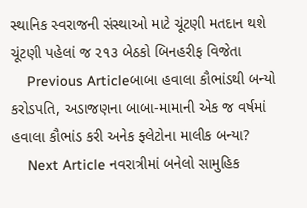સ્થાનિક સ્વરાજની સંસ્થાઓ માટે ચૂંટણી મતદાન થશે ચૂંટણી પહેલાં જ ૨૧૩ બેઠકો બિનહરીફ વિજેતા
    Previous Articleબાબા હવાલા કૌભાંડથી બન્યો કરોડપતિ, અડાજણના બાબા-મામાની એક જ વર્ષમાં હવાલા કૌભાંડ કરી અનેક ફ્લેટોના માલીક બન્યા?
    Next Article નવરાત્રીમાં બનેલો સામુહિક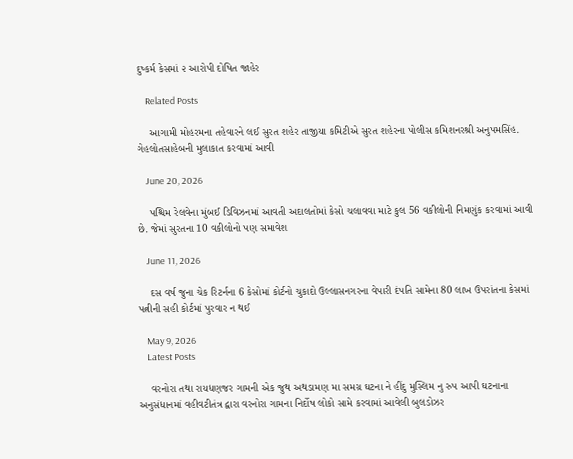દુષ્કર્મ કેસમાં ૨ આરોપી દોષિત જાહેર

    Related Posts

    આગામી મોહરમના તહેવારને લઈ સુરત શહેર તાજીયા કમિટીએ સુરત શહેરના પોલીસ કમિશનરશ્રી અનુપમસિંહ. ગેહલોતસાહેબની મુલાકાત કરવામાં આવી

    June 20, 2026

    પશ્ચિમ રેલવેના મુંબઈ ડિવિઝનમાં આવતી અદાલતોમાં કેસો ચલાવવા માટે કુલ 56 વકીલોની નિમણુંક કરવામાં આવી છે. જેમાં સુરતના 10 વકીલોનો પણ સમાવેશ

    June 11, 2026

    દસ વર્ષ જુના ચેક રિટર્નના 6 કેસોમાં કોર્ટનો ચુકાદો ઉલ્લાસનગરના વેપારી દંપતિ સામેના 80 લાખ ઉપરાંતના કેસમાં પત્નીની સહી કોર્ટમાં પુરવાર ન થઈ

    May 9, 2026
    Latest Posts

    વરનોરા તથા રાયધણજર ગામની એક જુથ અથડામણ મા સમગ્ર ઘટના ને હીંદુ મુસ્લિમ નુ રુપ આપી ઘટનાના અનુસંધાનમાં વહીવટીતંત્ર દ્વારા વરનોરા ગામના નિર્દોષ લોકો સામે કરવામાં આવેલી બુલડોઝર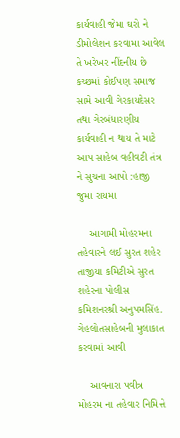કાર્યવાહી જેમા ઘરો ને ડીમોલેશન કરવામા આવેલ તે ખરેખર નીંદનીય છે કચ્છમાં કોઈપણ સમાજ સામે આવી ગેરકાયદેસર તથા ગેરબંધારણીય કાર્યવાહી ન થાય તે માટે આપ સાહેબ વહીવટી તંત્ર ને સુચના આપો :હાજી જુમા રાયમા

    આગામી મોહરમના તહેવારને લઈ સુરત શહેર તાજીયા કમિટીએ સુરત શહેરના પોલીસ કમિશનરશ્રી અનુપમસિંહ. ગેહલોતસાહેબની મુલાકાત કરવામાં આવી

    આવનારા પવીત્ર મોહરમ ના તહેવાર નિમિત્તે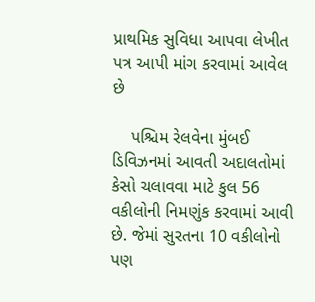પ્રાથમિક સુવિધા આપવા લેખીત પત્ર આપી માંગ કરવામાં આવેલ છે

    પશ્ચિમ રેલવેના મુંબઈ ડિવિઝનમાં આવતી અદાલતોમાં કેસો ચલાવવા માટે કુલ 56 વકીલોની નિમણુંક કરવામાં આવી છે. જેમાં સુરતના 10 વકીલોનો પણ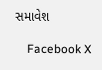સમાવેશ

    Facebook X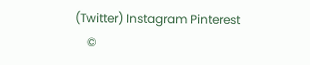(Twitter) Instagram Pinterest
    ©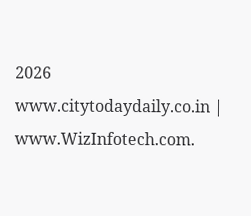2026 www.citytodaydaily.co.in | www.WizInfotech.com.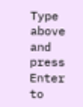Type above and press Enter to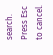search. Press Esc to cancel.